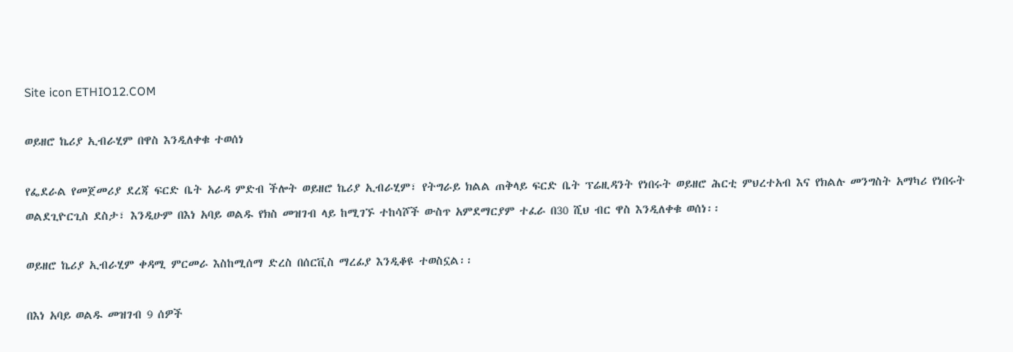Site icon ETHIO12.COM

ወይዘሮ ኬሪያ ኢብራሂም በዋስ እንዲለቀቁ ተወሰነ

የፌደራል የመጀመሪያ ደረጃ ፍርድ ቤት አራዳ ምድብ ችሎት ወይዘሮ ኬሪያ ኢብራሂም፣ የትግራይ ክልል ጠቅላይ ፍርድ ቤት ፕሬዚዳንት የነበሩት ወይዘሮ ሕርቲ ምህረተአብ እና የክልሉ መንግስት አማካሪ የነበሩት ወልደጊዮርጊስ ደስታ፣ እንዲሁም በእነ አባይ ወልዱ የክስ መዝገብ ላይ ከሚገኙ ተከሳሾች ውስጥ አምደማርያም ተፈራ በ30 ሺህ ብር ዋስ እንዲለቀቁ ወሰነ፡፡

ወይዘሮ ኬሪያ ኢብራሂም ቀዳሚ ምርመራ እስከሚሰማ ድረስ በሰርቪስ ማረፊያ እንዲቆዩ ተወስኗል፡፡

በእነ አባይ ወልዱ መዝገብ 9 ሰዎች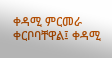ቀዳሚ ምርመራ ቀርቦባቸዋል፤ ቀዳሚ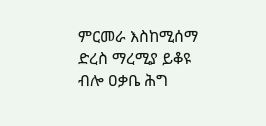ምርመራ እስከሚሰማ ድረስ ማረሚያ ይቆዩ ብሎ ዐቃቤ ሕግ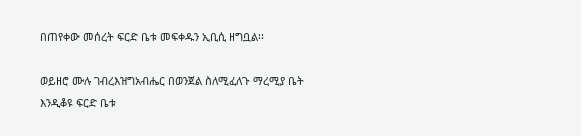በጠየቀው መሰረት ፍርድ ቤቱ መፍቀዱን ኢቢሲ ዘግቧል፡፡

ወይዘሮ ሙሉ ገብረእዝግአብሔር በወንጀል ስለሚፈለጉ ማረሚያ ቤት እንዲቆዩ ፍርድ ቤቱ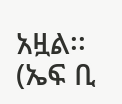አዟል፡፡ (ኤፍ ቢ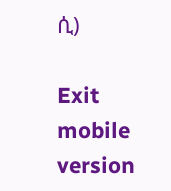ሲ)

Exit mobile version